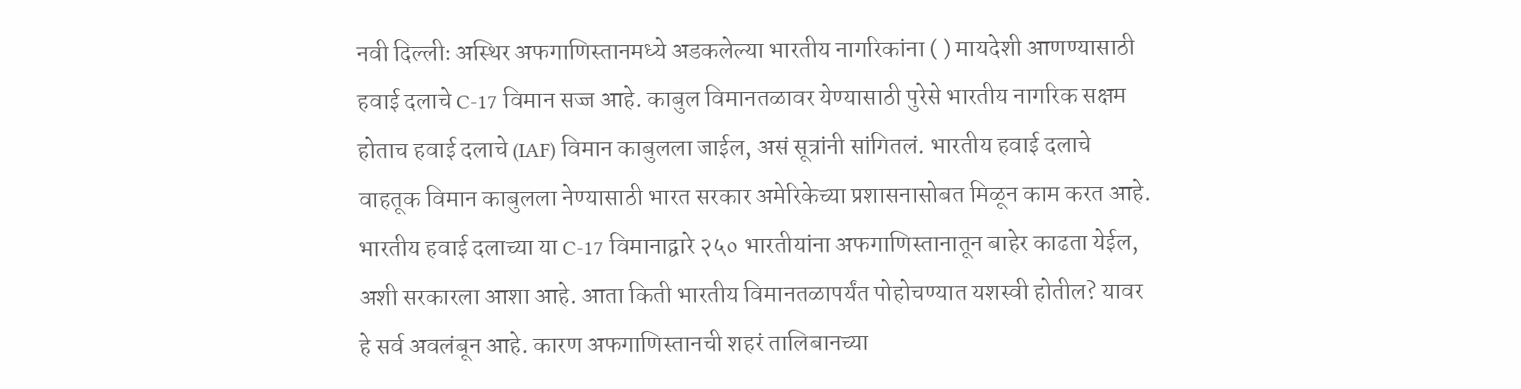नवी दिल्लीः अस्थिर अफगाणिस्तानमध्ये अडकलेल्या भारतीय नागरिकांना ( ) मायदेशी आणण्यासाठी हवाई दलाचे C-17 विमान सज्ज आहे. काबुल विमानतळावर येण्यासाठी पुरेसे भारतीय नागरिक सक्षम होताच हवाई दलाचे (IAF) विमान काबुलला जाईल, असं सूत्रांनी सांगितलं. भारतीय हवाई दलाचे वाहतूक विमान काबुलला नेण्यासाठी भारत सरकार अमेरिकेच्या प्रशासनासोबत मिळून काम करत आहे. भारतीय हवाई दलाच्या या C-17 विमानाद्वारे २५० भारतीयांना अफगाणिस्तानातून बाहेर काढता येईल, अशी सरकारला आशा आहे. आता किती भारतीय विमानतळापर्यंत पोहोचण्यात यशस्वी होतील? यावर हे सर्व अवलंबून आहे. कारण अफगाणिस्तानची शहरं तालिबानच्या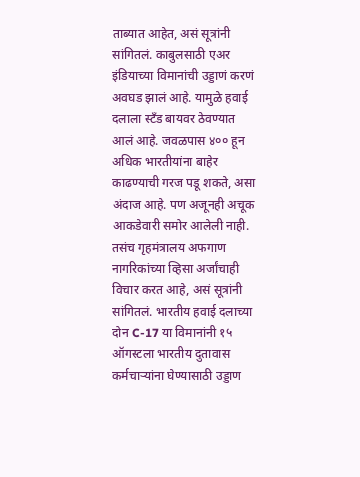ताब्यात आहेत, असं सूत्रांनी सांगितलं. काबुलसाठी एअर इंडियाच्या विमानांची उड्डाणं करणं अवघड झालं आहे. यामुळे हवाई दलाला स्टँड बायवर ठेवण्यात आलं आहे. जवळपास ४०० हून अधिक भारतीयांना बाहेर काढण्याची गरज पडू शकते, असा अंदाज आहे. पण अजूनही अचूक आकडेवारी समोर आलेली नाही. तसंच गृहमंत्रालय अफगाण नागरिकांच्या व्हिसा अर्जांचाही विचार करत आहे, असं सूत्रांनी सांगितलं. भारतीय हवाई दलाच्या दोन C-17 या विमानांनी १५ ऑगस्टला भारतीय दुतावास कर्मचाऱ्यांना घेण्यासाठी उड्डाण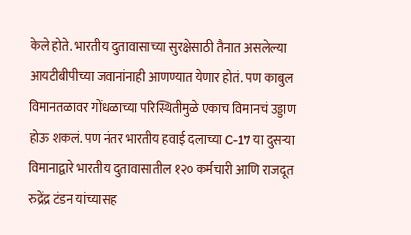केले होते. भारतीय दुतावासाच्या सुरक्षेसाठी तैनात असलेल्या आयटीबीपीच्या जवानांनाही आणण्यात येणार होतं. पण काबुल विमानतळावर गोंधळाच्या परिस्थितीमुळे एकाच विमानचं उड्डाण होऊ शकलं. पण नंतर भारतीय हवाई दलाच्या C-17 या दुसऱ्या विमानाद्वारे भारतीय दुतावासातील १२० कर्मचारी आणि राजदूत रुद्रेंद्र टंडन यांच्यासह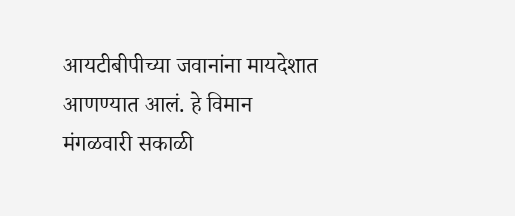आयटीबीपीच्या जवानांना मायदेशात आणण्यात आलं. हे विमान मंगळवारी सकाळी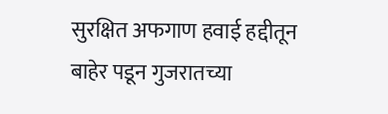सुरक्षित अफगाण हवाई हद्दीतून बाहेर पडून गुजरातच्या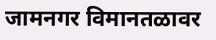जामनगर विमानतळावर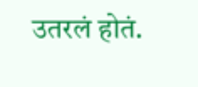उतरलं होतं.